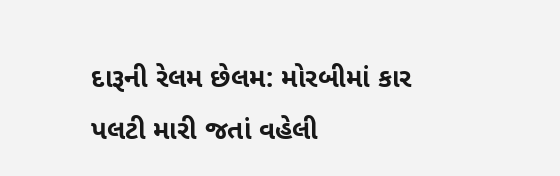દારૂની રેલમ છેલમ: મોરબીમાં કાર પલટી મારી જતાં વહેલી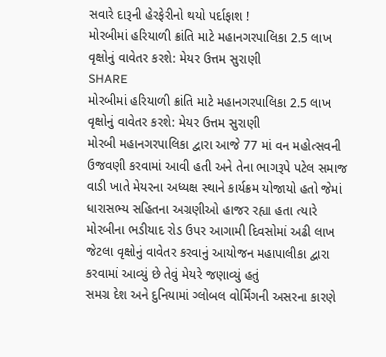સવારે દારૂની હેરફેરીનો થયો પર્દાફાશ !
મોરબીમાં હરિયાળી ક્રાંતિ માટે મહાનગરપાલિકા 2.5 લાખ વૃક્ષોનું વાવેતર કરશે: મેયર ઉત્તમ સુરાણી
SHARE
મોરબીમાં હરિયાળી ક્રાંતિ માટે મહાનગરપાલિકા 2.5 લાખ વૃક્ષોનું વાવેતર કરશે: મેયર ઉત્તમ સુરાણી
મોરબી મહાનગરપાલિકા દ્વારા આજે 77 માં વન મહોત્સવની ઉજવણી કરવામાં આવી હતી અને તેના ભાગરૂપે પટેલ સમાજ વાડી ખાતે મેયરના અધ્યક્ષ સ્થાને કાર્યક્રમ યોજાયો હતો જેમાં ધારાસભ્ય સહિતના અગ્રણીઓ હાજર રહ્યા હતા ત્યારે મોરબીના ભડીયાદ રોડ ઉપર આગામી દિવસોમાં અઢી લાખ જેટલા વૃક્ષોનું વાવેતર કરવાનું આયોજન મહાપાલીકા દ્વારા કરવામાં આવ્યું છે તેવું મેયરે જણાવ્યું હતું
સમગ્ર દેશ અને દુનિયામાં ગ્લોબલ વોર્મિંગની અસરના કારણે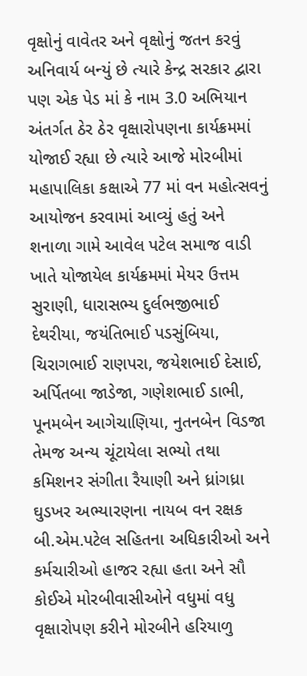વૃક્ષોનું વાવેતર અને વૃક્ષોનું જતન કરવું અનિવાર્ય બન્યું છે ત્યારે કેન્દ્ર સરકાર દ્વારા પણ એક પેડ માં કે નામ 3.0 અભિયાન અંતર્ગત ઠેર ઠેર વૃક્ષારોપણના કાર્યક્રમમાં યોજાઈ રહ્યા છે ત્યારે આજે મોરબીમાં મહાપાલિકા કક્ષાએ 77 માં વન મહોત્સવનું આયોજન કરવામાં આવ્યું હતું અને શનાળા ગામે આવેલ પટેલ સમાજ વાડી ખાતે યોજાયેલ કાર્યક્રમમાં મેયર ઉત્તમ સુરાણી, ધારાસભ્ય દુર્લભજીભાઈ દેથરીયા, જયંતિભાઈ પડસુંબિયા, ચિરાગભાઈ રાણપરા, જયેશભાઈ દેસાઈ, અર્પિતબા જાડેજા, ગણેશભાઈ ડાભી, પૂનમબેન આગેચાણિયા, નુતનબેન વિડજા તેમજ અન્ય ચૂંટાયેલા સભ્યો તથા કમિશનર સંગીતા રૈયાણી અને ધ્રાંગધ્રા ઘુડખર અભ્યારણના નાયબ વન રક્ષક બી.એમ.પટેલ સહિતના અધિકારીઓ અને કર્મચારીઓ હાજર રહ્યા હતા અને સૌ કોઈએ મોરબીવાસીઓને વધુમાં વધુ વૃક્ષારોપણ કરીને મોરબીને હરિયાળુ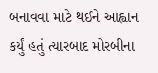બનાવવા માટે થઈને આહ્વાન કર્યું હતું ત્યારબાદ મોરબીના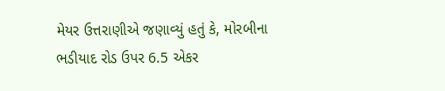મેયર ઉત્તરાણીએ જણાવ્યું હતું કે, મોરબીના ભડીયાદ રોડ ઉપર 6.5 એકર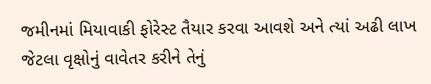જમીનમાં મિયાવાકી ફોરેસ્ટ તૈયાર કરવા આવશે અને ત્યાં અઢી લાખ જેટલા વૃક્ષોનું વાવેતર કરીને તેનું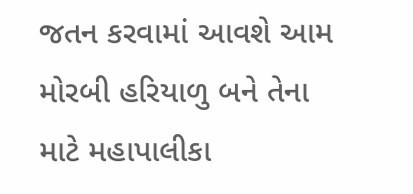જતન કરવામાં આવશે આમ મોરબી હરિયાળુ બને તેના માટે મહાપાલીકા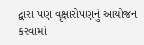દ્વારા પણ વૃક્ષારોપણનું આયોજન કરવામાં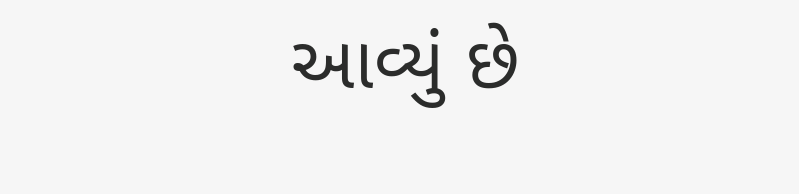આવ્યું છે